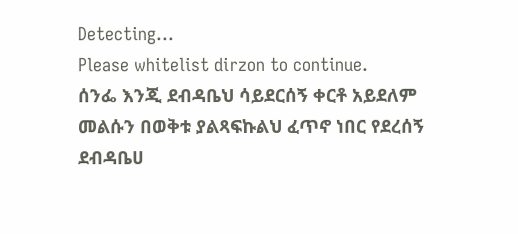Detecting...
Please whitelist dirzon to continue.
ሰንፌ እንጂ ደብዳቤህ ሳይደርሰኝ ቀርቶ አይደለም መልሱን በወቅቱ ያልጻፍኩልህ ፈጥኖ ነበር የደረሰኝ ደብዳቤሀ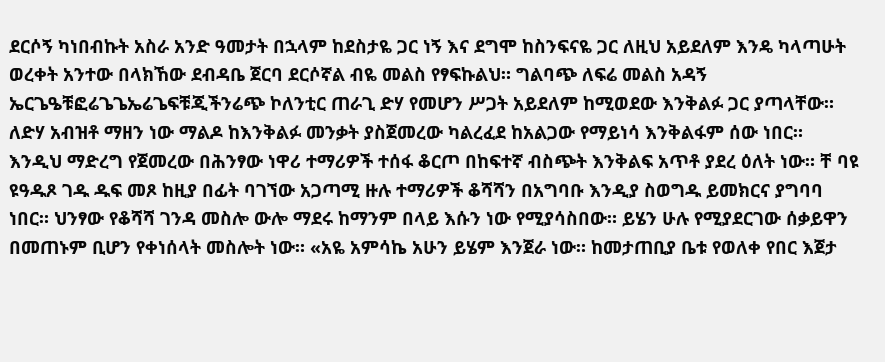ደርሶኝ ካነበብኩት አስራ አንድ ዓመታት በኋላም ከደስታዬ ጋር ነኝ እና ደግሞ ከስንፍናዬ ጋር ለዚህ አይደለም እንዴ ካላጣሁት ወረቀት አንተው በላክኸው ደብዳቤ ጀርባ ደርሶኛል ብዬ መልስ የፃፍኩልህ። ግልባጭ ለፍሬ መልስ አዳኝ ኤርጌዔቹፎሬጌጌኤሬጌፍቹጂችንሬጭ ኮለንቲር ጠራጊ ድሃ የመሆን ሥጋት አይደለም ከሚወደው እንቅልፉ ጋር ያጣላቸው። ለድሃ አብዝቶ ማዘን ነው ማልዶ ከእንቅልፉ መንቃት ያስጀመረው ካልረፈደ ከአልጋው የማይነሳ እንቅልፋም ሰው ነበር። እንዲህ ማድረግ የጀመረው በሕንፃው ነዋሪ ተማሪዎች ተሰፋ ቆርጦ በከፍተኛ ብስጭት እንቅልፍ አጥቶ ያደረ ዕለት ነው። ቸ ባዩ ዩዓዱጾ ገዱ ዱፍ መጾ ከዚያ በፊት ባገኘው አጋጣሚ ዙሉ ተማሪዎች ቆሻሻን በአግባቡ እንዲያ ስወግዱ ይመክርና ያግባባ ነበር። ህንፃው የቆሻሻ ገንዳ መስሎ ውሎ ማደሩ ከማንም በላይ እሱን ነው የሚያሳስበው። ይሄን ሁሉ የሚያደርገው ሰቃይዋን በመጠኑም ቢሆን የቀነሰላት መስሎት ነው። «አዬ አምሳኬ አሁን ይሄም እንጀራ ነው። ከመታጠቢያ ቤቱ የወለቀ የበር እጀታ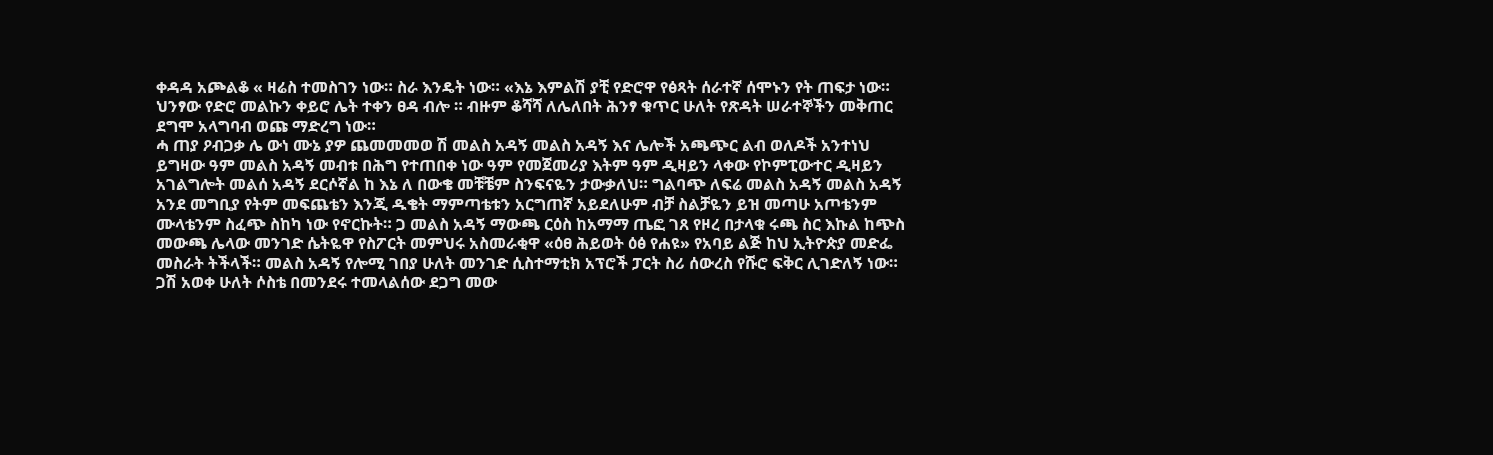ቀዳዳ አጮልቆ « ዛሬስ ተመስገን ነው። ስራ እንዴት ነው። «እኔ እምልሽ ያቺ የድሮዋ የፅጻት ሰራተኛ ሰሞኑን የት ጠፍታ ነው። ህንፃው የድሮ መልኩን ቀይሮ ሌት ተቀን ፀዳ ብሎ ። ብዙም ቆሻሻ ለሌለበት ሕንፃ ቁጥር ሁለት የጽዳት ሠራተኞችን መቅጠር ደግሞ አላግባብ ወጩ ማድረግ ነው።
ሓ ጠያ ዖብጋቃ ሌ ውነ ሙኔ ያዎ ጨመመመወ ሽ መልስ አዳኝ መልስ አዳኝ እና ሌሎች አጫጭር ልብ ወለዶች አንተነህ ይግዛው ዓም መልስ አዳኝ መብቱ በሕግ የተጠበቀ ነው ዓም የመጀመሪያ እትም ዓም ዲዛይን ላቀው የኮምፒውተር ዲዛይን አገልግሎት መልሰ አዳኝ ደርሶኛል ከ እኔ ለ በውቄ መቹቼም ስንፍናዬን ታውቃለህ። ግልባጭ ለፍሬ መልስ አዳኝ መልስ አዳኝ አንደ መግቢያ የትም መፍጨቴን እንጂ ዱቄት ማምጣቴቱን አርግጠኛ አይደለሁም ብቻ ስልቻዬን ይዝ መጣሁ አጦቴንም ሙላቴንም ስፈጭ ስከካ ነው የኖርኩት። ጋ መልስ አዳኝ ማውጫ ርዕስ ከአማማ ጤፎ ገጸ የዞረ በታላቁ ሩጫ ስር እኩል ከጭስ መውጫ ሌላው መንገድ ሴትዬዋ የስፖርት መምህሩ አስመራቂዋ «ዕፀ ሕይወት ዕፅ የሐዩ» የአባይ ልጅ ከህ ኢትዮጵያ መድፌ መስራት ትችላች። መልስ አዳኝ የሎሚ ገበያ ሁለት መንገድ ሲስተማቲክ አፕሮች ፓርት ስሪ ሰውረስ የሹሮ ፍቅር ሊገድለኝ ነው። ጋሽ አወቀ ሁለት ሶስቴ በመንደሩ ተመላልሰው ደጋግ መው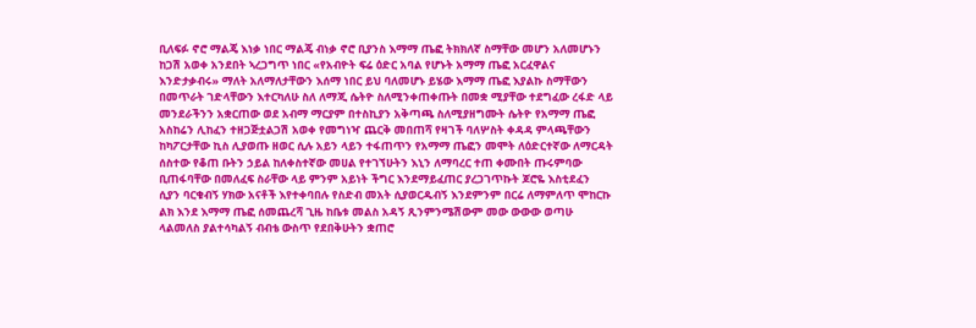ቢለፍፉ ኖሮ ማልጄ እነቃ ነበር ማልጄ ብነቃ ኖሮ ቢያንስ እማማ ጤፎ ትክክለኛ ስማቸው መሆን አለመሆኑን ከጋሽ አወቀ አንደበት ኣረጋግጥ ነበር «የአብዮት ፍሬ ዕድር አባል የሆኑት አማማ ጤፎ አርፈዋልና እንድታቃብሩ» ማለት አለማለታቸውን እሰማ ነበር ይህ ባለመሆኑ ይሄው እማማ ጤፎ እያልኩ ስማቸውን በመጥራት ገድላቸውን እተርካለሁ ስለ ለማጂ ሴትዮ ስለሚንቀጠቀጡት በመቋ ሚያቸው ተደግፈው ረፋድ ላይ መንደራችንን አቋርጠው ወደ አብማ ማርያም በተስኪያን አቅጣጫ ስለሚያዘግሙት ሴትዮ የአማማ ጤፎ አስከሬን ሊከፈን ተዘጋጅቷልጋሽ አወቀ የመግነዣ ጨርቅ መበጠሻ የዛገች ባለሦስት ቀዳዳ ምላጫቸውን ከካፖርታቸው ኪስ ሊያወጡ ዘወር ሲሉ አይን ላይን ተፋጠጥን የአማማ ጤፎን መሞት ለዕድርተኛው ለማርዳት ሰስተው የቆጠ ቡትን ኃይል ከለቀስተኛው መሀል የተገኘሁትን እኒን ለማባረር ተጠ ቀሙበት ጡሩምባው ቢጠፋባቸው በመለፈፍ ስራቸው ላይ ምንም አይነት ችግር እንደማይፈጠር ያረጋገጥኩት ጆሮዬ እስቲደፈን ሲያን ባርቁብኝ ሃክው አናቶች እየተቀባበሉ የስድብ መአት ሲያወርዱብኝ እንደምንም በርሬ ለማምለጥ ሞከርኩ ልክ እንደ እማማ ጤፎ ሰመጨረሻ ጊዜ ከቤቱ መልስ አዳኝ ጺንምንሜሽውም መው ውውው ወጣሁ ላልመለስ ያልተሳካልኝ ብብቴ ውስጥ የደበቅሁትን ቋጠሮ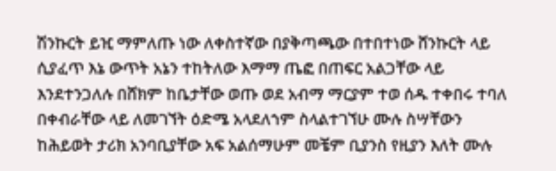ሽንኩርት ይዢ ማምለጡ ነው ለቀስተኛው በያቅጣጫው በተበተነው ሸንኩርት ላይ ሲያፈጥ እኔ ውጥት አኔን ተከትለው እማማ ጤፎ በጠፍር አልጋቸው ላይ እንደተንጋለሉ በሸክም ከቤታቸው ወጡ ወደ አብማ ማርያም ተወ ሰዱ ተቀበሩ ተባለ በቀብራቸው ላይ ለመገኘት ዕድሜ አላደለኀም ስላልተገኘሁ ሙሉ ስሣቸውን ከሕይወት ታሪክ አንባቢያቸው አፍ አልሰማሁም መቼም ቢያንስ የዚያን እለት ሙሉ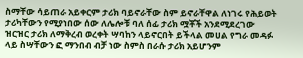ስማቸው ሳይጠራ አይቀርም ታሪክ ባይኖራቸው ስም ይኖራቸዋል ለነገሩ የሕይወት ታሪካቸውን የሚያነበው ሰው ለሌሎቹ ባለ ሰፊ ታሪክ ሟቾች አንደሚደረገው ዝርዝር ታሪክ ለማቅረብ ወረቀት ሣባከን ላይኖርበት ይችላል መሀል የግራ መዳፉ ላይ ስሣቸውን ፎ ማንበብ ብቻ ነው ስምስ በራሱ ታሪክ አይሆንም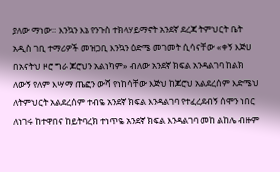ያለው ማነው። እንኳን እኔ የንጉስ ተክላሃይማኖት አንደኛ ደረጃ ትምህርት ቤት አዲስ ገቢ ተማሪዎች መዝጋቢ እንኳን ዕድሜ መገመት ሲሳናቸው «ቀኝ እጅሀ በአናትህ ዞሮ ግራ ጆሮህን አልነካም» ብለው አንደኛ ክፍል አንዳልገባ ከልክ ለውኝ የለም እሣማ ጤፎን ውሻ የነከሳቸው እጅህ ከጆሮህ አልደረሰም እድሜህ ለትምህርት አልደረሰም ተብዬ አንደኛ ክፍል እንዳልገባ የተፈረደብኝ ሰሞን ነበር ለነገሩ ከተዋበና ከይትባረክ ተነጥዬ አንደኛ ክፍል እንዳልገባ መከ ልከሌ ብዙም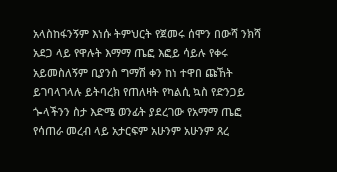አላስከፋንኝም እነሱ ትምህርት የጀመሩ ሰሞን በውሻ ንክሻ አደጋ ላይ የዋሉት እማማ ጤፎ እፎይ ሳይሉ የቀሩ አይመስለኝም ቢያንስ ግማሽ ቀን ከነ ተዋበ ጩኸት ይገባላገላሉ ይትባረክ የጠለዛት የካልሲ ኳስ የድንጋይ ጐላችንን ስታ እድሜ ወንፊት ያደረገው የአማማ ጤፎ የሳጠራ መረብ ላይ አታርፍም አሁንም አሁንም ጸረ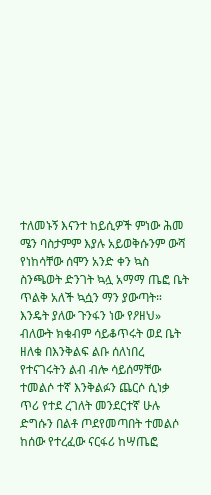ተለመኑኝ እናንተ ከይሲዎች ምነው ሕመ ሜን ባስታምም እያሉ አይወቅሱንም ውሻ የነከሳቸው ሰሞን አንድ ቀን ኳስ ስንጫወት ድንገት ኳሏ አማማ ጤፎ ቤት ጥልቅ አለች ኳሷን ማን ያውጣት። እንዴት ያለው ጉንፋን ነው የዖዘህ» ብለውት ክቁብም ሳይቆጥሩት ወደ ቤት ዘለቁ በእንቅልፍ ልቡ ሰለነበረ የተናገሩትን ልብ ብሎ ሳይሰማቸው ተመልሶ ተኛ እንቅልፉን ጨርሶ ሲነቃ ጥሪ የተደ ረገለት መንደርተኛ ሁሉ ድግሱን በልቶ ጦደየመጣበት ተመልሶ ከሰው የተረፈው ናርፋሪ ከሣጤፎ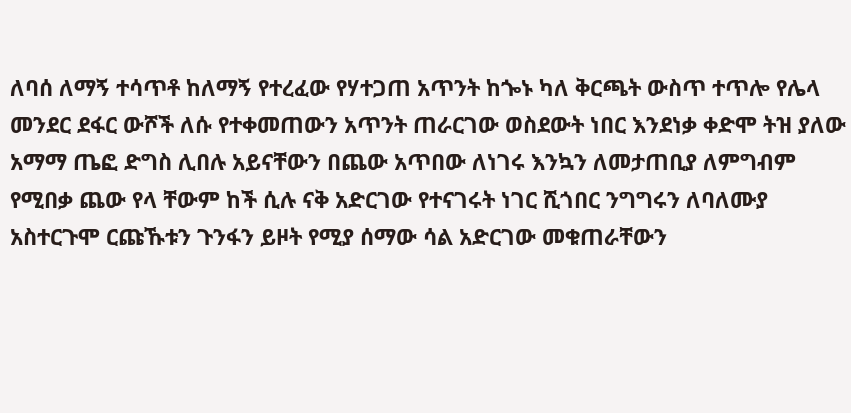ለባሰ ለማኝ ተሳጥቶ ከለማኝ የተረፈው የሃተጋጠ አጥንት ከጐኑ ካለ ቅርጫት ውስጥ ተጥሎ የሌላ መንደር ደፋር ውሾች ለሱ የተቀመጠውን አጥንት ጠራርገው ወስደውት ነበር እንደነቃ ቀድሞ ትዝ ያለው አማማ ጤፎ ድግስ ሊበሉ አይናቸውን በጨው አጥበው ለነገሩ እንኳን ለመታጠቢያ ለምግብም የሚበቃ ጨው የላ ቸውም ከች ሲሉ ናቅ አድርገው የተናገሩት ነገር ሺጎበር ንግግሩን ለባለሙያ አስተርጉሞ ርጩኹቱን ጉንፋን ይዞት የሚያ ሰማው ሳል አድርገው መቁጠራቸውን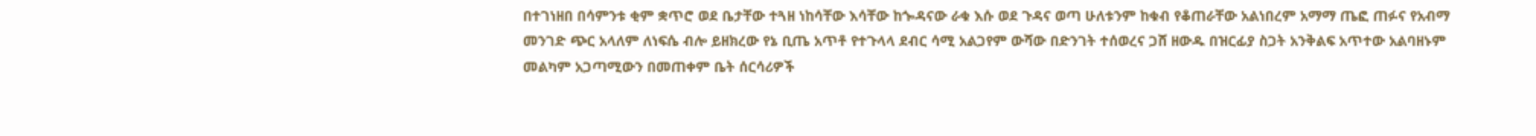በተገነዘበ በሳምንቱ ቂም ቋጥሮ ወደ ቤታቸው ተጓዘ ነከሳቸው እሳቸው ከጐዳናው ራቁ እሱ ወደ ጉዳና ወጣ ሁለቱንም ከቁብ የቆጠራቸው አልነበረም አማማ ጤፎ ጠፉና የአብማ መንገድ ጭር አላለም ለነፍሴ ብሎ ይዘክረው የኔ ቢጤ አጥቶ የተጉላላ ደብር ሳሚ አልጋየም ውሻው በድንገት ተሰወረና ጋሸ ዘውዱ በዝርፊያ ስጋት አንቅልፍ አጥተው አልባዘኑም መልካም አጋጣሚውን በመጠቀም ቤት ሰርሳሪዎች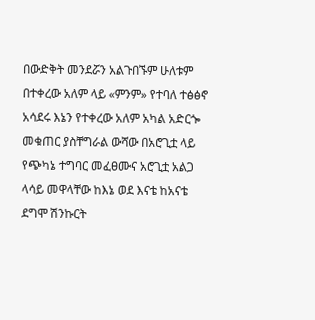በውድቅት መንደሯን አልጉበኙም ሁለቱም በተቀረው አለም ላይ «ምንም» የተባለ ተፅፅኖ አሳደሩ እኔን የተቀረው አለም አካል አድርጐ መቁጠር ያስቸግራል ውሻው በአሮጊቷ ላይ የጭካኔ ተግባር መፈፀሙና አሮጊቷ አልጋ ላሳይ መዋላቸው ከእኔ ወደ እናቴ ከአናቴ ደግሞ ሽንኩርት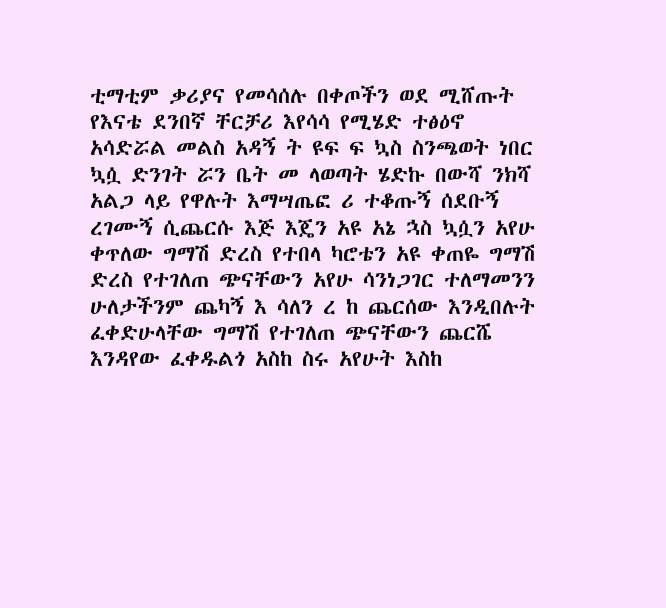ቲማቲም ቃሪያና የመሳሰሉ በቀጦችን ወደ ሚሸጡት የእናቴ ደንበኛ ቸርቻሪ እየሳሳ የሚሄድ ተፅዕኖ አሳድሯል መልስ አዳኝ ት ዩፍ ፍ ኳስ ስንጫወት ነበር ኳሷ ድንገት ሯን ቤት መ ላወጣት ሄድኩ በውሻ ንክሻ አልጋ ላይ የዋሉት እማሣጤፎ ሪ ተቆጡኝ ሰደቡኝ ረገሙኝ ሲጨርሱ እጅ እጄን አዩ አኔ ኋስ ኳሷን አየሁ ቀጥለው ግማሽ ድረስ የተበላ ካሮቴን አዩ ቀጠዬ ግማሽ ድረስ የተገለጠ ጭናቸውን አየሁ ሳንነጋገር ተለማመንን ሁለታችንም ጨካኝ እ ሳለን ረ ከ ጨርሰው እንዲበሉት ፈቀድሁላቸው ግማሽ የተገለጠ ጭናቸውን ጨርሼ እንዳየው ፈቀዱልጎ አስከ ስሩ አየሁት እስከ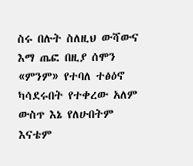ስሩ በሉት ስለዚህ ውሻውና እማ ጤፎ በዚያ ሰሞን «ምንም» የተባለ ተፅዕኖ ካሳደሩበት የተቀረው አለም ውስጥ እኔ የለሁበትም እናቴም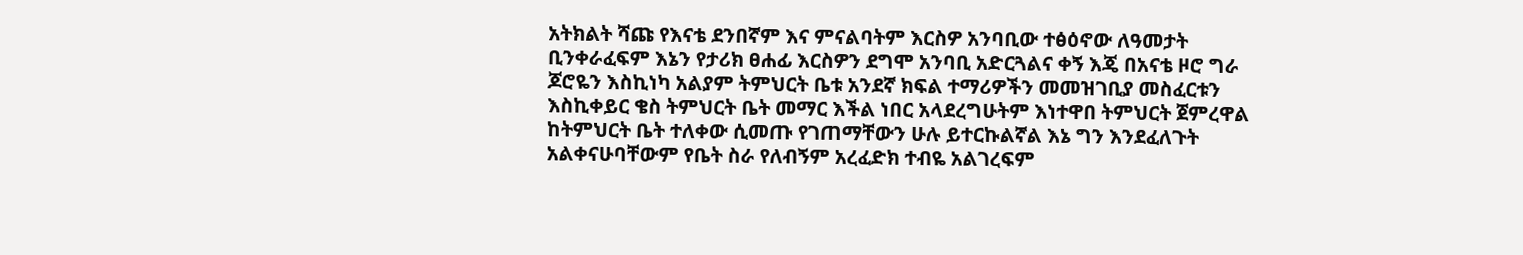አትክልት ሻጩ የእናቴ ደንበኛም እና ምናልባትም እርስዎ አንባቢው ተፅዕኖው ለዓመታት ቢንቀራፈፍም እኔን የታሪክ ፀሐፊ እርስዎን ደግሞ አንባቢ አድርጓልና ቀኝ እጄ በአናቴ ዞሮ ግራ ጆሮዬን እስኪነካ አልያም ትምህርት ቤቱ አንደኛ ክፍል ተማሪዎችን መመዝገቢያ መስፈርቱን እስኪቀይር ቄስ ትምህርት ቤት መማር እችል ነበር አላደረግሁትም እነተዋበ ትምህርት ጀምረዋል ከትምህርት ቤት ተለቀው ሲመጡ የገጠማቸውን ሁሉ ይተርኩልኛል እኔ ግን እንደፈለጉት አልቀናሁባቸውም የቤት ስራ የለብኝም አረፈድክ ተብዬ አልገረፍም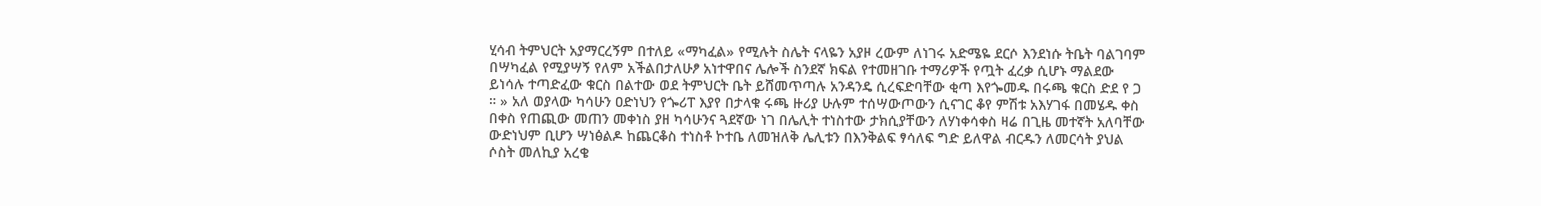ሂሳብ ትምህርት አያማርረኝም በተለይ «ማካፈል» የሚሉት ስሌት ናላዬን አያዞ ረውም ለነገሩ አድሜዬ ደርሶ እንደነሱ ትቤት ባልገባም በሣካፈል የሚያሣኝ የለም አችልበታለሁፆ አነተዋበና ሌሎች ስንደኛ ክፍል የተመዘገቡ ተማሪዎች የጧት ፈረቃ ሲሆኑ ማልደው ይነሳሉ ተጣድፈው ቁርስ በልተው ወደ ትምህርት ቤት ይሸመጥጣሉ አንዳንዴ ሲረፍድባቸው ቂጣ እየጐመዱ በሩጫ ቁርስ ድደ የ ጋ ። » አለ ወያላው ካሳሁን ዐድነህን የጐሪፐ እያየ በታላቁ ሩጫ ዙሪያ ሁሉም ተሰሣውጦውን ሲናገር ቆየ ምሽቱ አእሃገፋ በመሄዱ ቀስ በቀስ የጠጪው መጠን መቀነስ ያዘ ካሳሁንና ጓደኛው ነገ በሌሊት ተነስተው ታክሲያቸውን ለሃነቀሳቀስ ዛሬ በጊዜ መተኛት አለባቸው ውድነህም ቢሆን ሣነፅልዶ ከጨርቆስ ተነስቶ ኮተቤ ለመዝለቅ ሌሊቱን በእንቅልፍ ፃሳለፍ ግድ ይለዋል ብርዱን ለመርሳት ያህል ሶስት መለኪያ አረቄ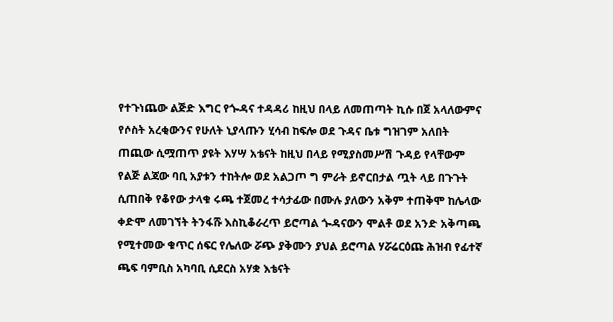የተጉነጨው ልጅድ እግር የጐዳና ተዳዳሪ ከዚህ በላይ ለመጠጣት ኪሱ በጀ አላለውምና የሶስት አረቂውንና የሁለት ኒያላጡን ሂሳብ ከፍሎ ወደ ጉዳና ቤቱ ግዝገም አለበት ጠጪው ሲሟጠጥ ያዩት እሃሣ አቴናት ከዚህ በላይ የሚያስመሥሽ ጉዳይ የላቸውም የልጅ ልጃው ባቢ አያቱን ተከትሎ ወደ አልጋጦ ግ ምራት ይኖርበታል ጧት ላይ በጉጉት ሲጠበቅ የቆየው ታላቁ ሩጫ ተጀመረ ተሳታፊው በሙሉ ያለውን አቅም ተጠቅሞ ከሌላው ቀድሞ ለመገኘት ትንፋሹ እስኪቆራረጥ ይሮጣል ጐዳናውን ሞልቶ ወደ አንድ አቅጣጫ የሚተመው ቁጥር ሰፍር የሌለው ሯጭ ያቅሙን ያህል ይሮጣል ሃሯሬርዕጩ ሕዝብ የፊተኛ ጫፍ ባምቢስ አካባቢ ሲደርስ አሃቋ እቴናት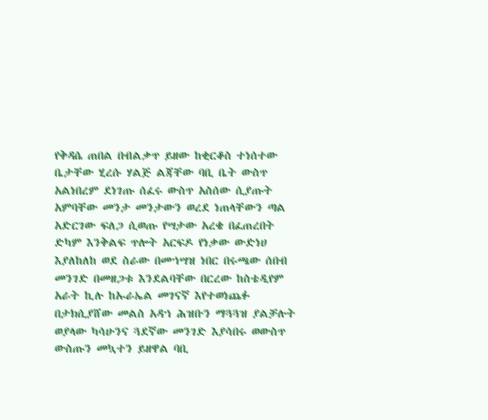የቅዳሴ ጠበል በብልቃጥ ይዘው ከቂርቆስ ተነሰተው ቤታቸው ሂረሱ ሃልጅ ልጃቸው ባቢ ቤት ውስጥ አልነበረም ደነገጡ ሰፈሩ ውስጥ አስሰው ሲያጡት አምባቸው መንታ መንታውን ወረደ ነጠላቸውን ጣል አድርገው ፍለጋ ሲወጡ የሣታው አረቄ በፈጠረበት ድካም እንቅልፍ ጥሎት አርፍዶ የነቃው ውድነሀ እያለከለከ ወደ ስራው በመኀሣዝ ነበር በሩጫው ሰበብ መንገድ በመዘጋቱ እንደልባቸው በርረው ከስቴዲየም አራት ኪሉ ከኡራኤል መገናኛ እየተወነጨፉ በታክሲያሸው መልስ አዳኀ ሕዝቡን ማጓጓዝ ያልቻሉት ወያላው ካሳሁንና ጓደኛው መንገድ እያሳበሩ ወውስጥ ውስጡን መኳተን ይዘዋል ባቢ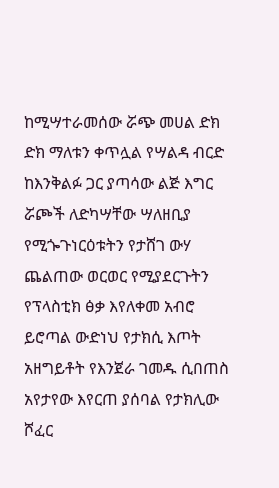ከሚሣተራመሰው ሯጭ መሀል ድክ ድክ ማለቱን ቀጥሏል የሣልዳ ብርድ ከእንቅልፉ ጋር ያጣሳው ልጅ እግር ሯጮች ለድካሣቸው ሣለዘቢያ የሚጐጉነርዕቱትን የታሸገ ውሃ ጨልጠው ወርወር የሚያደርጉትን የፕላስቲክ ፅቃ እየለቀመ አብሮ ይሮጣል ውድነህ የታክሲ እጦት አዘግይቶት የእንጀራ ገመዱ ሲበጠስ አየታየው እየርጠ ያሰባል የታክሊው ሾፈር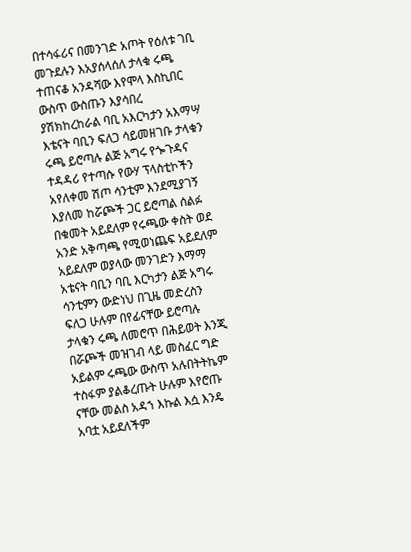በተሳፋሪና በመንገድ አጦት የዕለቱ ገቢ መጉደሉን እአያሰላሰለ ታላቁ ሩጫ ተጠናቆ አንዳሻው እየሞላ እስኪበር ውስጥ ውስጡን እያሳበረ ያሽክከረከራል ባቢ አእርካታን አእማሣ እቴናት ባቢን ፍለጋ ሳይመዘገቡ ታላቁን ሩጫ ይሮጣሉ ልጅ አግሩ የጐጉዳና ተዳዳሪ የተጣሱ የውሃ ፕላስቲኮችን አየለቀመ ሽጦ ሳንቲም እንደሚያገኝ እያለመ ከሯጮች ጋር ይሮጣል ሰልፉ በቁመት አይደለም የሩጫው ቀስት ወደ አንድ አቅጣጫ የሚወነጨፍ አይደለም አይደለም ወያላው መንገድን እማማ አቴናት ባቢን ባቢ እርካታን ልጅ አግሩ ሳንቲምን ውድነህ በጊዜ መድረስን ፍለጋ ሁሉም በየፊናቸው ይሮጣሉ ታላቁን ሩጫ ለመሮጥ በሕይወት እንጂ በሯጮች መዝገብ ላይ መስፈር ግድ አይልም ሩጫው ውስጥ አሉበትትኬም ተስፋም ያልቆረጡት ሁሉም እየሮጡ ናቸው መልስ አዳኀ እኩል እሷ እንዴ አባቷ አይደለችም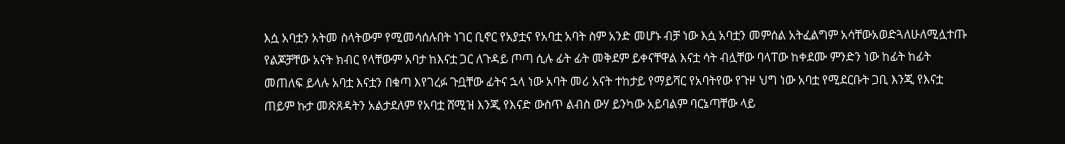እሷ አባቷን አትመ ስላትውም የሚመሳሰሉበት ነገር ቢኖር የአያቷና የአባቷ አባት ስም አንድ መሆኑ ብቻ ነው እሷ አባቷን መምሰል አትፈልግም አሳቸውአወድጓለሁለሚሏተጡ የልጆቻቸው አናት ክብር የላቸውም አባታ ከእናቷ ጋር ለጉዳይ ጦጣ ሲሉ ፊት ፊት መቅደም ይቀናቸዋል እናቷ ሳት ብሏቸው ባላፐው ከቀደሙ ምንድን ነው ከፊት ከፊት መጠለፍ ይላሉ አባቷ እናቷን በቁጣ እየገረፉ ጉቧቸው ፊትና ኋላ ነው አባት መሪ አናት ተከታይ የማይሻር የአባትየው የጉዞ ህግ ነው አባቷ የሚደርቡት ጋቢ እንጂ የእናቷ ጠይም ኩታ መጽጸዳትን አልታደለም የአባቷ ሸሚዝ እንጂ የእናድ ውስጥ ልብስ ውሃ ይንካው አይባልም ባርኔጣቸው ላይ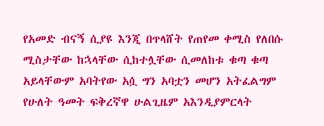የአመድ ብናኝ ሲያዩ እንጂ በጥላሸት የጠየመ ቀሚስ የለበሱ ሚስታቸው ከኋላቸው ሲከተሏቸው ሲመለከቱ ቁጣ ቁጣ አይላቸውም አባትየው አሷ ግን አባቷን መሆን አትፈልግም የሁለት ዓመት ፍቅረኛዋ ሁልጊዜም አእንዲያምርላት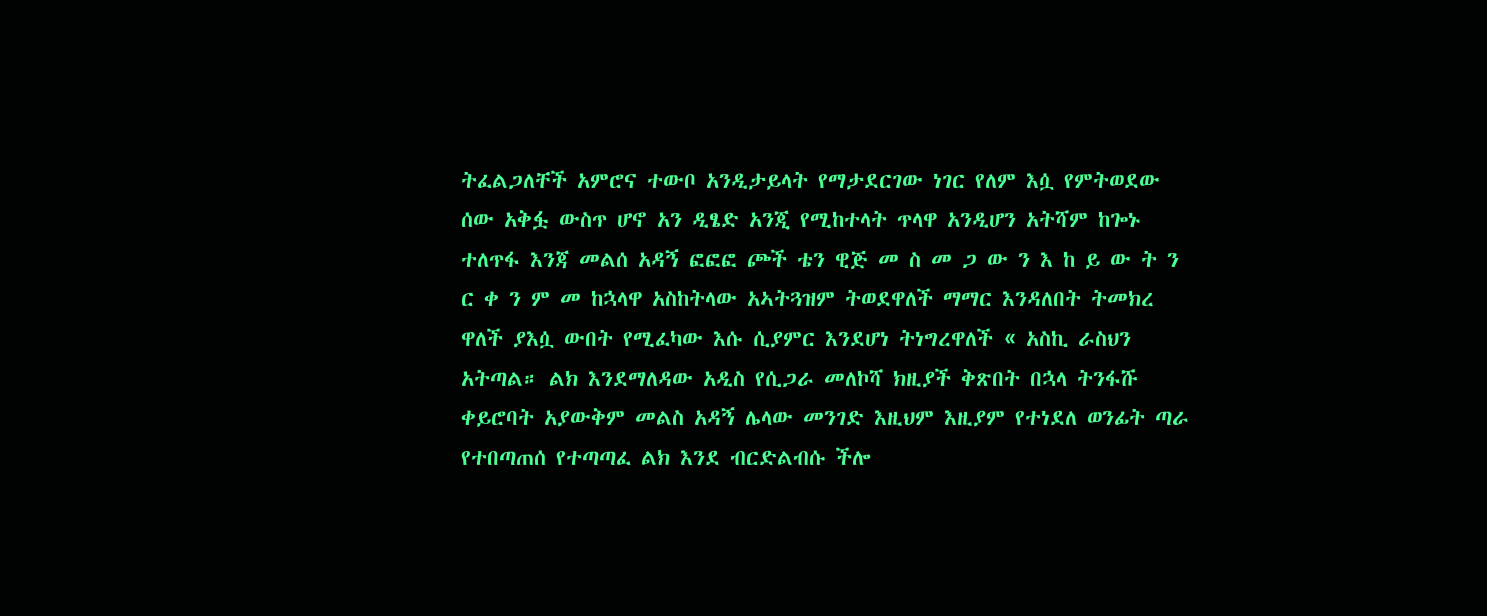ትፈልጋለቸች አምሮና ተውቦ አንዲታይላት የማታደርገው ነገር የለም እሷ የምትወደው ሰው አቅፏ ውስጥ ሆኖ አን ዲፄድ አንጂ የሚከተላት ጥላዋ አንዲሆን አትሻም ከጐኑ ተለጥፋ እንጃ መልሰ አዳኝ ፎፎፎ ጮች ቴን ዊጅ መ ስ መ ጋ ው ን እ ከ ይ ው ት ን ር ቀ ን ም መ ከኋላዋ አስከትላው አኣትጓዝም ትወደዋለች ማማር እንዳለበት ትመክረ ዋለች ያእሷ ውበት የሚፈካው እሱ ሲያምር እንደሆነ ትነግረዋለች « አስኪ ራስህን አትጣል። ልክ እንደማለዳው አዲስ የሲጋራ መለኮሻ ክዚያች ቅጽበት በኋላ ትንፋሹ ቀይሮባት አያውቅም መልስ አዳኝ ሌላው መንገድ እዚህም እዚያም የተነደለ ወንፊት ጣራ የተበጣጠሰ የተጣጣፈ ልክ እንደ ብርድልብሱ ችሎ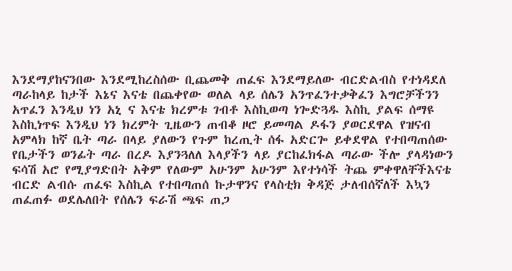እንደማያከናንበው እንደሚከረስሰው ቢጨመቅ ጠፈፍ እንደማይለው ብርድልብስ የተነዳደለ ጣራከላይ ከታች እኔና እናቴ በጨቀየው ወለል ላይ ሰሌን አንጥፈንተቃቅፈን እግሮቻችንን አጥፈን እንዲህ ነን አኒ ና እናቴ ክረምቱ ገብቶ እስኪወጣ ነጐድጓዱ እስኪ ያልፍ ሰማዩ እስኪነጥፍ እንዲህ ነን ክረምት ጊዜውን ጠብቆ ዞሮ ይመጣል ዶፋን ያወርደዋል የዝናብ አምላክ ከኛ ቤት ጣራ በላይ ያለውን የጉም ከረጢት ሰፋ አድርጐ ይቀደዋል የተበጣጠሰው የቤታችን ወንፊት ጣራ በረዶ እያንጓለለ እላያችን ላይ ያርከፈክፋል ጣራው ችሎ ያላዳነውን ፍሳሽ አሮ የሚያግድበት አቅም የለውም አሁንም አሁንም እየተነሳች ትጨ ምቀዋለቸችእናቴ ብርድ ልብሱ ጠፈፍ እስኪል የተበጣጠሰ ኩታዋንና የላስቲክ ቅዳጅ ታለብሰኛለች እኳን ጠፈጠፉ ወደሌለበት የሰሌን ፍራሽ ጫፍ ጠጋ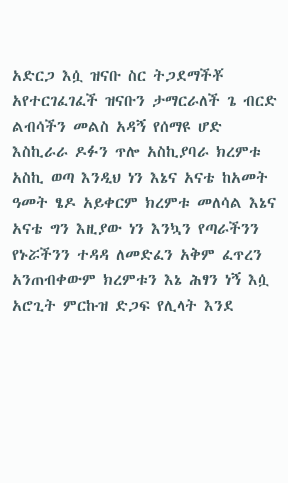አድርጋ እሷ ዝናቡ ስር ትጋደማችቾ አየተርገፈገፈች ዝናቡን ታማርራለች ጌ ብርድ ልብሳችን መልስ አዳኝ የሰማዩ ሆድ እስኪራራ ዶፉን ጥሎ አስኪያባራ ክረምቱ አስኪ ወጣ እንዲህ ነን እኔና አናቴ ከአመት ዓመት ፄዶ አይቀርም ክረምቱ መለሳል እኔና አናቴ ግን እዚያው ነን እንኳን የጣራችንን የኑሯችንን ተዳዳ ለመድፈን አቅም ፈጥረን አንጠብቀውም ክረምቱን እኔ ሕፃን ነኝ እሷ አሮጊት ምርኩዝ ድጋፍ የሊላት እንደ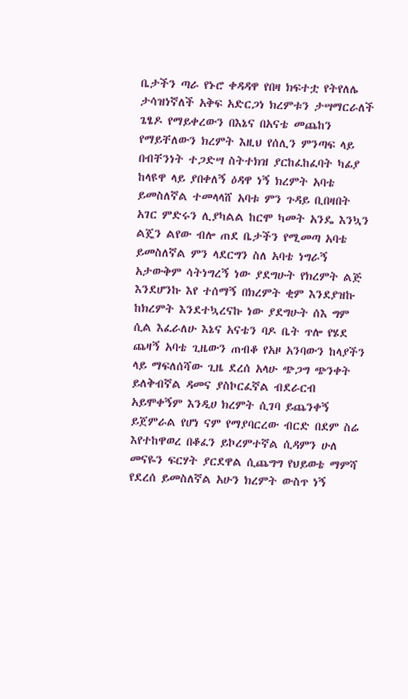ቤታችን ጣራ የኑሮ ቀዳዳዋ የበዛ ክፍተቷ የትየለሌ ታሳዝነኛለች አቅፍ አድርጋነ ክረምቱን ታሣማርራለች ጌፄዶ የማይቀረውን በእኔና በአናቴ መጨከን የማይቸለውን ክረምት እዚህ የሰሊን ምንጣፍ ላይ በብቸንነት ተጋድሣ ስትተክዝ ያርከፈከፈባት ካፊያ ከላዩዋ ላይ ያበቀለኝ ዕዳዋ ነኝ ክረምት አባቴ ይመስለኛል ተመላላሸ አባቱ ምን ጉዳይ ቢበዛበት አገር ምድሩን ሊያካልል ከርሞ ካመት አንዴ እንኳን ልጄን ልየው ብሎ ጠደ ቤታችን የሚመጣ አባቴ ይመስለኛል ምን ላደርግን ስለ አባቴ ነግራኝ አታውቅም ሳትነግረኝ ነው ያደግሁት የክረምት ልጅ እንደሆንኩ እየ ተሰማኝ በክረምት ቂም እንደያዝኩ ከክረምት እንደተኳረናኩ ነው ያደግሁት ሰእ ግም ሲል እፈራለሁ እኔና አናቴን ባዶ ቤት ጥሎ የሄደ ጨዛኝ አባቴ ጊዜውን ጠብቆ የአዞ አንባውን ከላያችን ላይ ማፍለሰሻው ጊዜ ደረሰ አላሁ ጭጋግ ጭንቀት ይለቅብኛል ዳመና ያስኮርፈኛል ብደራርብ አይሞቀኝም እንዲሀ ክረምት ሲገባ ይጨንቀኝ ይጀምራል የሆነ ናም የማያባርረው ብርድ በደም ስሬ እየተከዋወረ በቆፈን ይኮረምተኛል ሲዳምን ሁለ መናዬን ፍርሃት ያርደዋል ሲጨግግ የህይወቴ ማምሻ የደረሰ ይመስለኛል አሁን ክረምት ውስጥ ነኝ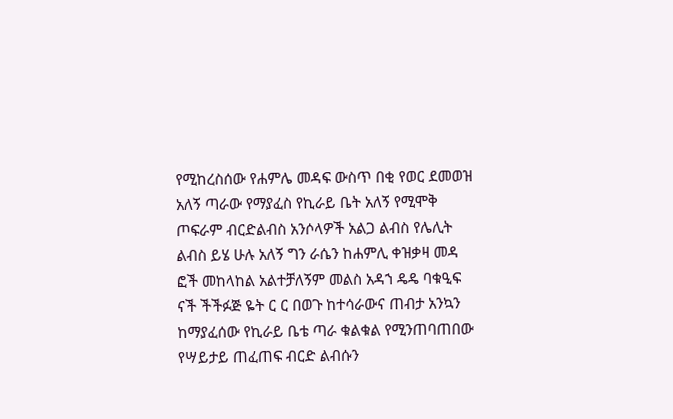የሚከረስሰው የሐምሌ መዳፍ ውስጥ በቂ የወር ደመወዝ አለኝ ጣራው የማያፈስ የኪራይ ቤት አለኝ የሚሞቅ ጦፍራም ብርድልብስ አንሶላዎች አልጋ ልብስ የሌሊት ልብስ ይሄ ሁሉ አለኝ ግን ራሴን ከሐምሊ ቀዝቃዛ መዳ ፎች መከላከል አልተቻለኝም መልስ አዳኀ ዴዴ ባቁዒፍ ናች ችችፉጅ ዬት ር ር በወጉ ከተሳራውና ጠብታ አንኳን ከማያፈሰው የኪራይ ቤቴ ጣራ ቁልቁል የሚንጠባጠበው የሣይታይ ጠፈጠፍ ብርድ ልብሱን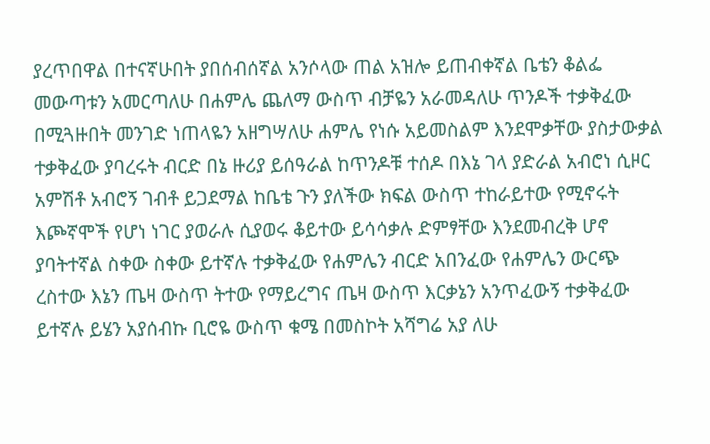ያረጥበዋል በተናኛሁበት ያበሰብሰኛል አንሶላው ጠል አዝሎ ይጠብቀኛል ቤቴን ቆልፌ መውጣቱን አመርጣለሁ በሐምሌ ጨለማ ውስጥ ብቻዬን አራመዳለሁ ጥንዶች ተቃቅፈው በሚጓዙበት መንገድ ነጠላዬን አዘግሣለሁ ሐምሌ የነሱ አይመስልም እንደሞቃቸው ያስታውቃል ተቃቅፈው ያባረሩት ብርድ በኔ ዙሪያ ይሰዓራል ከጥንዶቹ ተሰዶ በእኔ ገላ ያድራል አብሮነ ሲዞር አምሽቶ አብሮኝ ገብቶ ይጋደማል ከቤቴ ጉን ያለችው ክፍል ውስጥ ተከራይተው የሚኖሩት እጮኛሞች የሆነ ነገር ያወራሉ ሲያወሩ ቆይተው ይሳሳቃሉ ድምፃቸው እንደመብረቅ ሆኖ ያባትተኛል ስቀው ስቀው ይተኛሉ ተቃቅፈው የሐምሌን ብርድ አበንፈው የሐምሌን ውርጭ ረስተው እኔን ጤዛ ውስጥ ትተው የማይረግና ጤዛ ውስጥ እርቃኔን አንጥፈውኝ ተቃቅፈው ይተኛሉ ይሄን አያሰብኩ ቢሮዬ ውስጥ ቁሜ በመስኮት አሻግሬ አያ ለሁ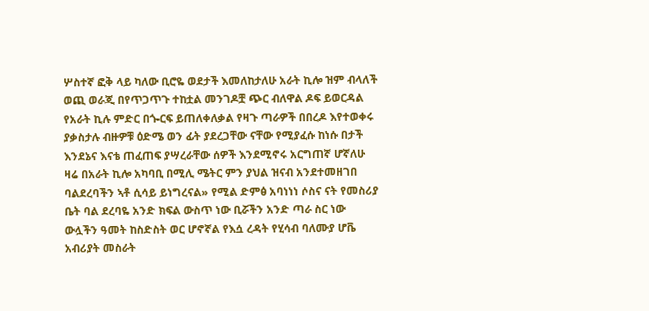ሦስተኛ ፎቅ ላይ ካለው ቢሮዬ ወደታች እመለከታለሁ አራት ኪሎ ዝም ብላለች ወጪ ወራጂ በየጥጋጥጉ ተከቷል መንገዶቿ ጭር ብለዋል ዶፍ ይወርዳል የአራት ኪሉ ምድር በጐርፍ ይጠለቀለቃል የዛጉ ጣራዎች በበረዶ እየተወቀሩ ያቃስታሉ ብዙዎቹ ዕድሜ ወን ፊት ያደረጋቸው ናቸው የሚያፈሱ ከነሱ በታች እንደኔና እናቴ ጠፈጠፍ ያሣረራቸው ሰዎች እንደሚኖሩ አርግጠኛ ሆኛለሁ ዛሬ በአራት ኪሎ አካባቢ በሚሊ ሜትር ምን ያህል ዝናብ አንደተመዘገበ ባልደረባችን ኣቶ ሲሳይ ይነግረናል» የሚል ድምፅ አባነነነ ሶስና ናት የመስሪያ ቤት ባል ደረባዬ አንድ ክፍል ውስጥ ነው ቢሯችን አንድ ጣራ ስር ነው ውሏችን ዓመት ከስድስት ወር ሆኖኛል የእሷ ረዳት የሂሳብ ባለሙያ ሆቬ አብሪያት መስራት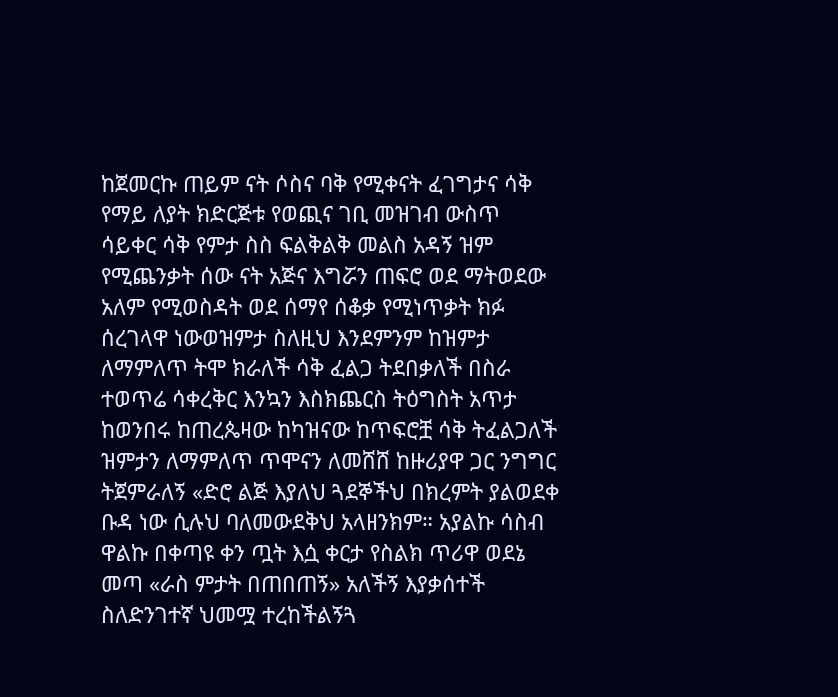ከጀመርኩ ጠይም ናት ሶስና ባቅ የሚቀናት ፈገግታና ሳቅ የማይ ለያት ክድርጅቱ የወጪና ገቢ መዝገብ ውስጥ ሳይቀር ሳቅ የምታ ስስ ፍልቅልቅ መልስ አዳኝ ዝም የሚጨንቃት ሰው ናት አጅና እግሯን ጠፍሮ ወደ ማትወደው አለም የሚወስዳት ወደ ሰማየ ሰቆቃ የሚነጥቃት ክፉ ሰረገላዋ ነውወዝምታ ስለዚህ እንደምንም ከዝምታ ለማምለጥ ትሞ ክራለች ሳቅ ፈልጋ ትደበቃለች በስራ ተወጥሬ ሳቀረቅር እንኳን እስክጨርስ ትዕግስት አጥታ ከወንበሩ ከጠረጴዛው ከካዝናው ከጥፍሮቿ ሳቅ ትፈልጋለች ዝምታን ለማምለጥ ጥሞናን ለመሸሸ ከዙሪያዋ ጋር ንግግር ትጀምራለኝ «ድሮ ልጅ እያለህ ጓደኞችህ በክረምት ያልወደቀ ቡዳ ነው ሲሉህ ባለመውደቅህ አላዘንክም። አያልኩ ሳስብ ዋልኩ በቀጣዩ ቀን ጧት እሷ ቀርታ የስልክ ጥሪዋ ወደኔ መጣ «ራስ ምታት በጠበጠኝ» አለችኝ እያቃሰተች ስለድንገተኛ ህመሟ ተረከችልኝጓ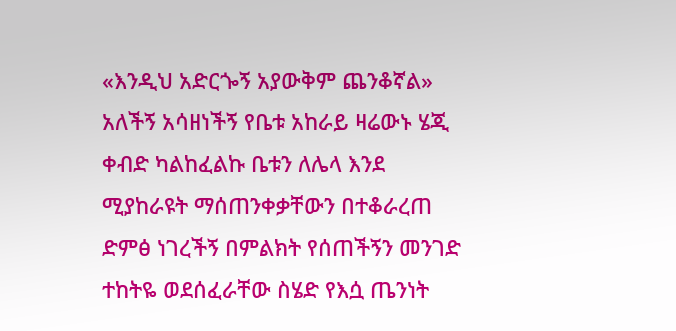«እንዲህ አድርጐኝ አያውቅም ጨንቆኛል» አለችኝ አሳዘነችኝ የቤቱ አከራይ ዛሬውኑ ሄጂ ቀብድ ካልከፈልኩ ቤቱን ለሌላ እንደ ሚያከራዩት ማሰጠንቀቃቸውን በተቆራረጠ ድምፅ ነገረችኝ በምልክት የሰጠችኝን መንገድ ተከትዬ ወደሰፈራቸው ስሄድ የእሷ ጤንነት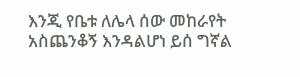እንጂ የቤቱ ለሌላ ሰው መከራየት አስጨንቆኝ እንዳልሆነ ይሰ ግኛል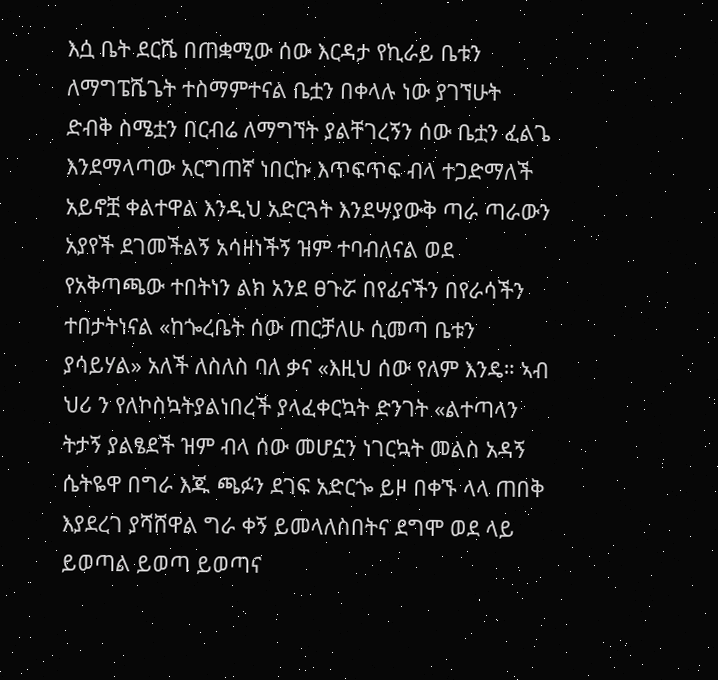እሷ ቤት ደርሼ በጠቋሚው ሰው እርዳታ የኪራይ ቤቱን ለማግፔሼጌት ተስማምተናል ቤቷን በቀላሉ ነው ያገኘሁት ድብቅ ስሜቷን በርብሬ ለማግኘት ያልቸገረኝን ሰው ቤቷን ፈልጌ እንደማላጣው አርግጠኛ ነበርኩ እጥፍጥፍ ብላ ተጋድማለች አይኖቿ ቀልተዋል እንዲህ አድርጓት እንደሣያውቅ ጣራ ጣራውን አያየች ደገመችልኝ አሳዘነችኝ ዝም ተባብለናል ወደ የአቅጣጫው ተበትነን ልክ አንደ ፀጉሯ በየፊናችን በየራሳችን ተበታትነናል «ከጐረቤት ሰው ጠርቻለሁ ሲመጣ ቤቱን ያሳይሃል» አለች ለስለስ ባለ ቃና «እዚህ ሰው የለም እንዴ። ኣብ ህሪ ን የለኮስኳትያልነበረች ያላፈቀርኳት ድንገት «ልተጣላን ትታኝ ያልፄደች ዝም ብላ ሰው መሆኗን ነገርኳት መልስ አዳኝ ሴትዬዋ በግራ እጁ ጫፉን ደገፍ አድርጐ ይዞ በቀኙ ላላ ጠበቅ እያደረገ ያሻሸዋል ግራ ቀኝ ይመላለስበትና ደግሞ ወደ ላይ ይወጣል ይወጣ ይወጣና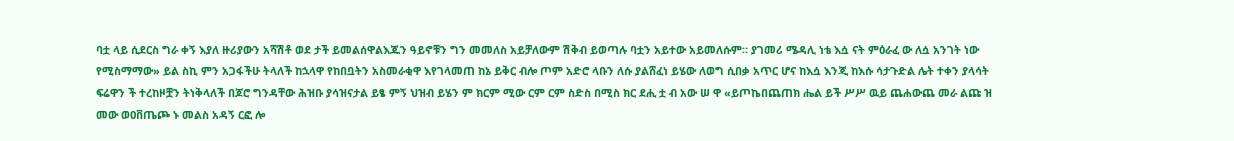ባቷ ላይ ሲደርስ ግራ ቀኝ እያለ ዙሪያውን አሻሽቶ ወደ ታች ይመልሰዋልእጁን ዓይኖቹን ግን መመለስ አይቻለውም ሽቅብ ይወጣሉ ባቷን አይተው አይመለሱም። ያገመሪ ሜዳሊ ነቴ እሷ ናት ምዕራፈ ው ለሷ አንገት ነው የሚስማማው» ይል ስኪ ምን አጋፋችሁ ትላለች ከኋላዋ የከበቧትን አስመራቂዋ እየገላመጠ ከኔ ይቅር ብሎ ጦም አድሮ ላቡን ለሱ ያልሸፈነ ይሄው ለወግ ሲበቃ አጥር ሆና ከእሷ እንጂ ከእሱ ሳታጉድል ሌት ተቀን ያላሳት ፍሬዋን ች ተረከዞቿን ትነቅላለች በጆሮ ግንዳቸው ሕዝቡ ያሳዝናታል ይፄ ምኝ ህዝብ ይሄን ም ክርም ሚው ርም ርም ስድስ በሚስ ክር ደሒ ቷ ብ አው ሠ ዋ «ይጦኬበጨጠክ ሔል ይች ሥሥ ዉይ ጨሐውጨ መራ ልጩ ዝ መው ወዐቨጤጮ ኑ መልስ አዳኝ ርፎ ሎ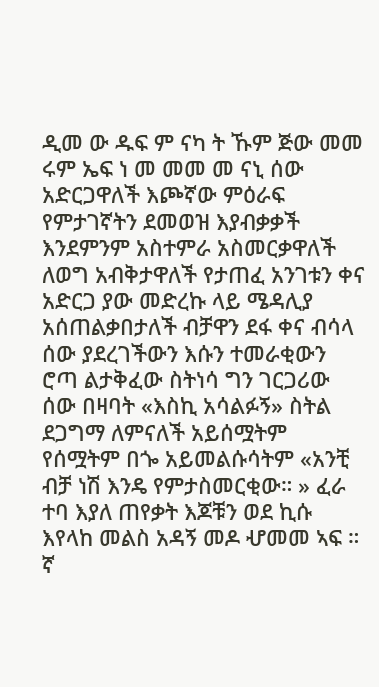ዲመ ው ዱፍ ም ናካ ት ኹም ጅው መመ ሩም ኤፍ ነ መ መመ መ ናኒ ሰው አድርጋዋለች እጮኛው ምዕራፍ የምታገኛትን ደመወዝ እያብቃቃች እንደምንም አስተምራ አስመርቃዋለች ለወግ አብቅታዋለች የታጠፈ አንገቱን ቀና አድርጋ ያው መድረኩ ላይ ሜዳሊያ አሰጠልቃበታለች ብቻዋን ደፋ ቀና ብሳላ ሰው ያደረገችውን እሱን ተመራቂውን ሮጣ ልታቅፈው ስትነሳ ግን ገርጋሪው ሰው በዛባት «እስኪ አሳልፉኝ» ስትል ደጋግማ ለምናለች አይሰሟትም የሰሟትም በጐ አይመልሱሳትም «አንቺ ብቻ ነሽ እንዴ የምታስመርቂው። » ፈራ ተባ እያለ ጠየቃት እጆቹን ወደ ኪሱ እየላከ መልስ አዳኝ መዶ ሇመመ ኣፍ ። ኛ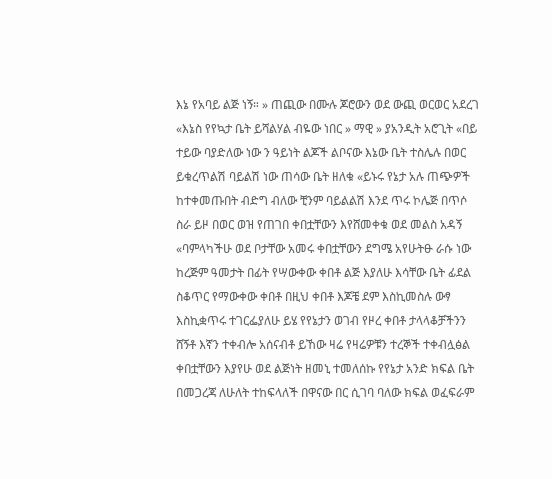እኔ የአባይ ልጅ ነኝ። » ጠጪው በሙሉ ጆሮውን ወደ ውጪ ወርወር አደረገ «እኔስ የየኳታ ቤት ይሻልሃል ብዬው ነበር » ማዊ » ያአንዲት አሮጊት «በይ ተይው ባያድለው ነው ን ዓይነት ልጆች ልቦናው እኔው ቤት ተስሌሉ በወር ይቁረጥልሽ ባይልሽ ነው ጠሳው ቤት ዘለቁ «ይኑሩ የኔታ አሉ ጠጭዎች ከተቀመጡበት ብድግ ብለው ቺንም ባይልልሽ እንደ ጥሩ ኮሌጅ በጥሶ ስራ ይዞ በወር ወዝ የጠገበ ቀበቷቸውን እየሸመቀቁ ወደ መልስ አዳኝ «ባምላካችሁ ወደ ቦታቸው አመሩ ቀበቷቸውን ደግሜ አየሁትፁ ራሱ ነው ከረጅም ዓመታት በፊት የሣውቀው ቀበቶ ልጅ እያለሁ እሳቸው ቤት ፊደል ስቆጥር የማውቀው ቀበቶ በዚህ ቀበቶ እጆቼ ደም እስኪመስሉ ውፃ እስኪቋጥሩ ተገርፌያለሁ ይሄ የየኔታን ወገብ የዞረ ቀበቶ ታላላቆቻችንን ሸኝቶ እኛን ተቀብሎ አሰናብቶ ይኸው ዛሬ የዛሬዎቹን ተረኞች ተቀብሏፅል ቀበቷቸውን እያየሁ ወደ ልጅነት ዘመኒ ተመለሰኩ የየኔታ አንድ ክፍል ቤት በመጋረጃ ለሁለት ተከፍላለች በዋናው በር ሲገባ ባለው ክፍል ወፈፍራም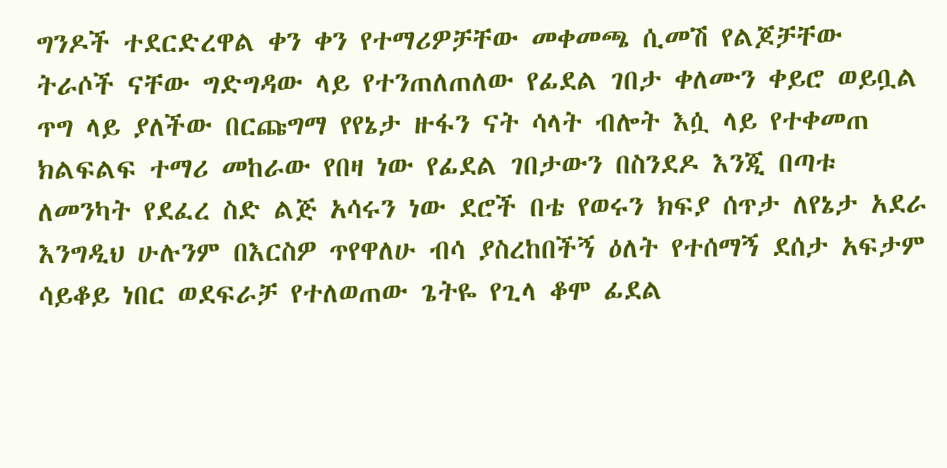ግንዶች ተደርድረዋል ቀን ቀን የተማሪዎቻቸው መቀመጫ ሲመሽ የልጆቻቸው ትራሶች ናቸው ግድግዳው ላይ የተንጠለጠለው የፊደል ገበታ ቀለሙን ቀይሮ ወይቧል ጥግ ላይ ያለችው በርጩግማ የየኔታ ዙፋን ናት ሳላት ብሎት እሷ ላይ የተቀመጠ ክልፍልፍ ተማሪ መከራው የበዛ ነው የፊደል ገበታውን በስንደዶ እንጂ በጣቱ ለመንካት የደፈረ ስድ ልጅ አሳሩን ነው ደሮች በቴ የወሩን ክፍያ ሰጥታ ለየኔታ አደራ እንግዲህ ሁሉንም በእርስዎ ጥየዋለሁ ብሳ ያስረከበችኝ ዕለት የተሰማኝ ደሰታ አፍታም ሳይቆይ ነበር ወደፍራቻ የተለወጠው ጌትዬ የጊላ ቆሞ ፊደል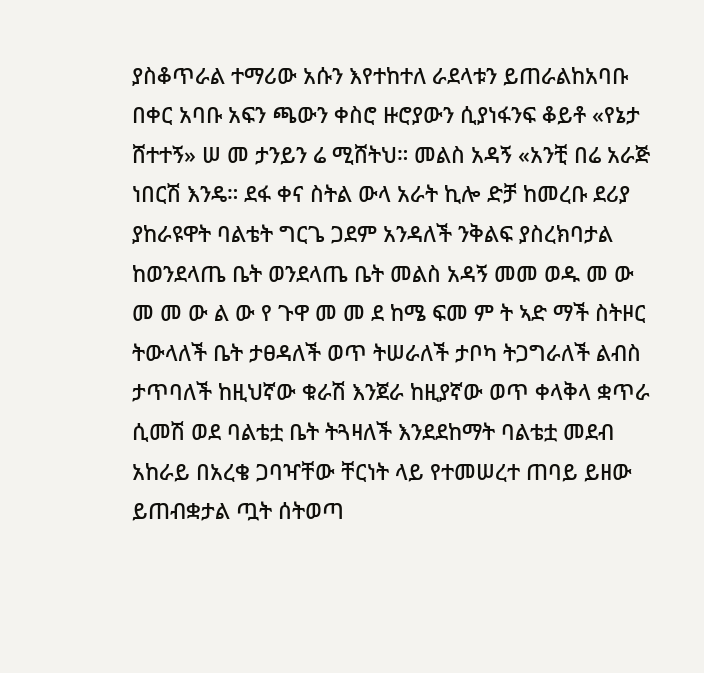ያስቆጥራል ተማሪው አሱን እየተከተለ ራደላቱን ይጠራልከአባቡ በቀር አባቡ አፍን ጫውን ቀስሮ ዙሮያውን ሲያነፋንፍ ቆይቶ «የኔታ ሸተተኝ» ሠ መ ታንይን ሬ ሚሸትህ። መልስ አዳኝ «አንቺ በሬ አራጅ ነበርሽ እንዴ። ደፋ ቀና ስትል ውላ አራት ኪሎ ድቻ ከመረቡ ደሪያ ያከራዩዋት ባልቴት ግርጌ ጋደም አንዳለች ንቅልፍ ያስረክባታል ከወንደላጤ ቤት ወንደላጤ ቤት መልስ አዳኝ መመ ወዱ መ ው መ መ ው ል ው የ ጉዋ መ መ ደ ከሜ ፍመ ም ት ኣድ ማች ስትዞር ትውላለች ቤት ታፀዳለች ወጥ ትሠራለች ታቦካ ትጋግራለች ልብስ ታጥባለች ከዚህኛው ቁራሽ እንጀራ ከዚያኛው ወጥ ቀላቅላ ቋጥራ ሲመሽ ወደ ባልቴቷ ቤት ትጓዛለች እንደደከማት ባልቴቷ መደብ አከራይ በአረቄ ጋባዣቸው ቸርነት ላይ የተመሠረተ ጠባይ ይዘው ይጠብቋታል ጧት ሰትወጣ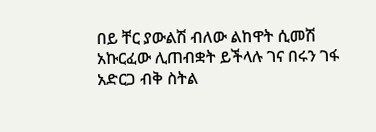በይ ቸር ያውልሽ ብለው ልከዋት ሲመሽ አኩርፈው ሊጠብቋት ይችላሉ ገና በሩን ገፋ አድርጋ ብቅ ስትል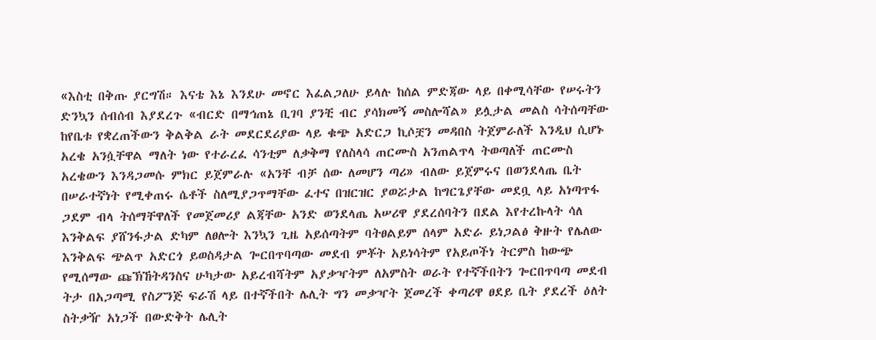«እስቲ በቅጡ ያርግሽ። እናቴ እኔ እንደሁ መኖር እፈልጋለሁ ይላሉ ከሰል ምድጃው ላይ በቀሚሳቸው የሠሩትን ድንኳን ሰብሰብ እያደረጉ «ብርድ በማኅጠኔ ቢገባ ያንቺ ብር ያሳክመኝ መስሎሻል» ይሏታል መልስ ሳትሰጣቸው ከየቤቱ የቋረጠችውን ቅልቅል ራት መደርደሪያው ላይ ቁጭ አድርጋ ኪሶቿን መዳበስ ትጀምራለች እንዲህ ሲሆኑ አረቄ አንሷቸዋል ማለት ነው የተራረፈ ሳንቲም ለቃቅማ የለስላሳ ጠርሙስ አንጠልጥላ ትወጣለች ጠርሙስ አረቄውን እንዳጋመሱ ምክር ይጀምራሉ «አንቸ ብቻ ሰው ለመሆን ጣሪ» ብለው ይጀምሩና በወንደላጤ ቤት በሠራተኛነት የሚቀጠሩ ሴቶች ስለሚያጋጥማቸው ፈተና በዝርዝር ያወሯታል ከግርጌያቸው መደቧ ላይ አነጣጥፋ ጋደም ብላ ትሰማቸዋለች የመጀመሪያ ልጃቸው አንድ ወንደላጤ አሠሪዋ ያደረሰባትን በደል እየተረኩላት ሳለ እንቅልፍ ያሸንፋታል ድካም ለፀሎት እንኳን ጊዜ አይሰጣትም ባትፀልይም ሰላም አድራ ይነጋልፅ ቅዙት የሌለው እንቅልፍ ጭልጥ አድርጎ ይወስዳታል ጐርበጥባጣው መደብ ምቾት አይነሳትም የአይጦችነ ትርምስ ከውጭ የሚሰማው ጩኽኸትዳንስና ሁካታው አይረብሻትም አያቃዣትም ለአምስት ወራት የተኛችበትን ጐርበጥባጣ መደብ ትታ በአጋጣሚ የስፖንጅ ፍራሽ ላይ በተኛችበት ሌሊት ግን መቃዣት ጀመረች ቀጣሪዋ ፀደይ ቤት ያደረች ዕለት ስትቃዥ አነጋች በውድቅት ሌሊት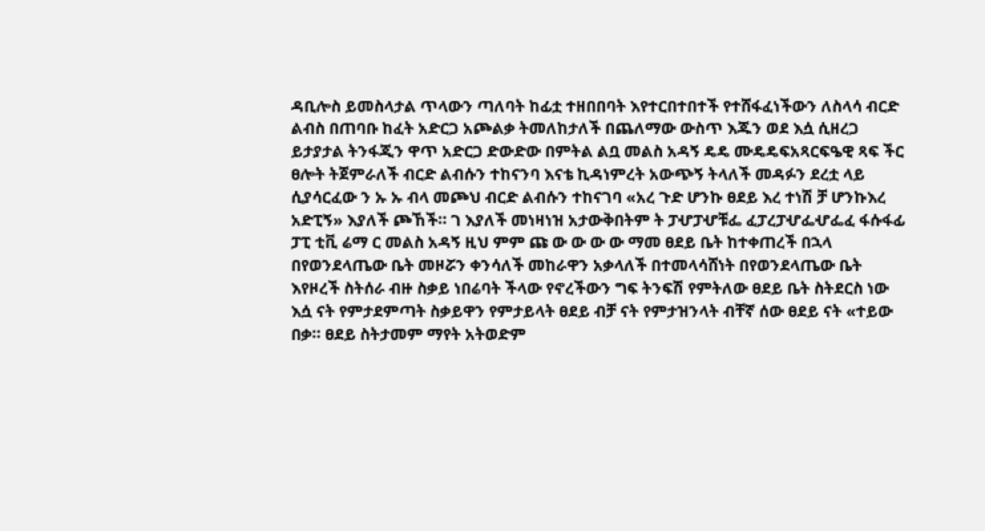ዳቢሎስ ይመስላታል ጥላውን ጣለባት ከፊቷ ተዘበበባት እየተርበተበተች የተሸፋፈነችውን ለስላሳ ብርድ ልብስ በጠባቡ ከፈት አድርጋ አጮልቃ ትመለከታለች በጨለማው ውስጥ እጁን ወደ እሷ ሲዘረጋ ይታያታል ትንፋጂን ዋጥ አድርጋ ድውድው በምትል ልቧ መልስ አዳኝ ዴዴ ሙዴዴፍአጻርፍዔዊ ጻፍ ችር ፀሎት ትጀምራለች ብርድ ልብሱን ተከናንባ እናቴ ኪዳነምረት አውጭኝ ትላለች መዳፉን ደረቷ ላይ ሲያሳርፈው ን ኡ ኡ ብላ መጮህ ብርድ ልብሱን ተከናገባ «አረ ጉድ ሆንኩ ፀደይ እረ ተነሽ ቻ ሆንኩእረ አድፒኝ» እያለች ጮኸች። ገ እያለች መነዛነዝ አታውቅበትም ት ፓሇፓሇቹፌ ፈፓረፓሇፌሇፌፈ ፋሱፋፊ ፓፒ ቲቪ ሬማ ር መልስ አዳኝ ዚህ ምም ጩ ው ው ው ው ማመ ፀደይ ቤት ከተቀጠረች በኋላ በየወንደላጤው ቤት መዞሯን ቀንሳለች መከራዋን አቃላለች በተመላሳሸነት በየወንደላጤው ቤት እየዞረች ስትሰራ ብዙ ስቃይ ነበሬባት ችላው የኖረችውን ግፍ ትንፍሽ የምትለው ፀደይ ቤት ስትደርስ ነው እሷ ናት የምታደምጣት ስቃይዋን የምታይላት ፀደይ ብቻ ናት የምታዝንላት ብቸኛ ሰው ፀደይ ናት «ተይው በቃ። ፀደይ ስትታመም ማየት አትወድም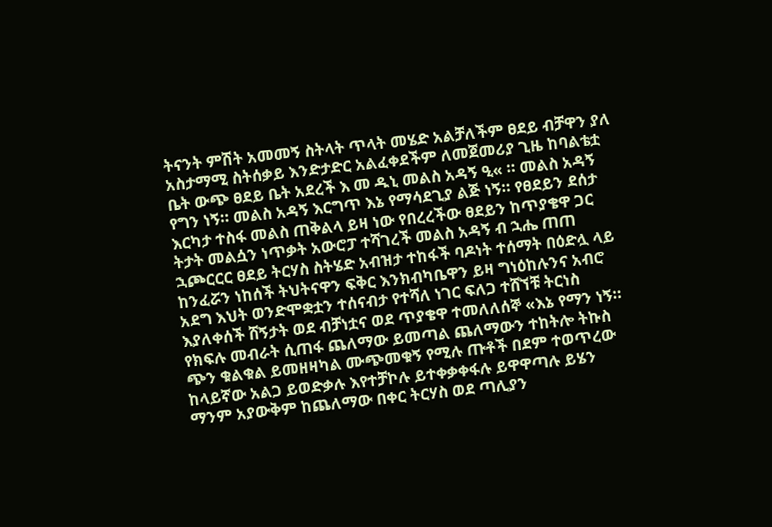ትናንት ምሽት አመመኝ ስትላት ጥላት መሄድ አልቻለችም ፀደይ ብቻዋን ያለ አስታማሚ ስትሰቃይ እንድታድር አልፈቀደችም ለመጀመሪያ ጊዜ ከባልቴቷ ቤት ውጭ ፀደይ ቤት አደረች እ መ ዱኒ መልስ አዳኝ ዒ« ። መልስ አዳኝ የግን ነኝ። መልስ አዳኝ እርግጥ እኔ የማሳደጊያ ልጅ ነኝ። የፀደይን ደሰታ እርካታ ተስፋ መልስ ጠቅልላ ይዛ ነው የበረረችው ፀደይን ከጥያቄዋ ጋር ትታት መልሷን ነጥቃት አውሮፓ ተሻገረች መልስ አዳኝ ብ ኋሔ ጠጠ ኋጮርርር ፀደይ ትርሃስ ስትሄድ አብዝታ ተከፋች ባዶነት ተሰማት በዕድሏ ላይ ከንፈሯን ነከሰች ትህትናዋን ፍቅር እንክብካቤዋን ይዛ ግነዕከሉንና አብሮ አደግ እህት ወንድሞቋቷን ተሰናብታ የተሻለ ነገር ፍለጋ ተሸኘቹ ትርነስ እያለቀሰች ሸኝታት ወደ ብቻነቷና ወደ ጥያቄዋ ተመለለሰኞ «እኔ የማን ነኝ። የክፍሉ መብራት ሲጠፋ ጨለማው ይመጣል ጨለማውን ተከትሎ ትኩስ ጭን ቁልቁል ይመዘዛካል ሙጭመቁኝ የሚሉ ጡቶች በደም ተወጥረው ከላይኛው አልጋ ይወድቃሉ እየተቻኮሉ ይተቀቃቀፋሉ ይዋዋጣሉ ይሄን ማንም አያውቅም ከጨለማው በቀር ትርሃስ ወደ ጣሊያን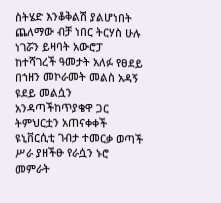ስትሄድ እንቆቅልሽ ያልሆነበት ጨለማው ብቻ ነበር ትርሃስ ሁሉ ነገሯን ይዛባት አውሮፓ ከተሻገረች ዓመታት አለፉ የፀደይ በኀዘን መኮራመት መልስ አዳኝ ዩደይ መልሷን አንዳጣችከጥያቄዋ ጋር ትምህርቷን አጠናቀቀች ዩኒቨርሲቲ ገብታ ተመርቃ ወጣች ሥራ ያዘችፁ የራሷን ኑሮ መምራት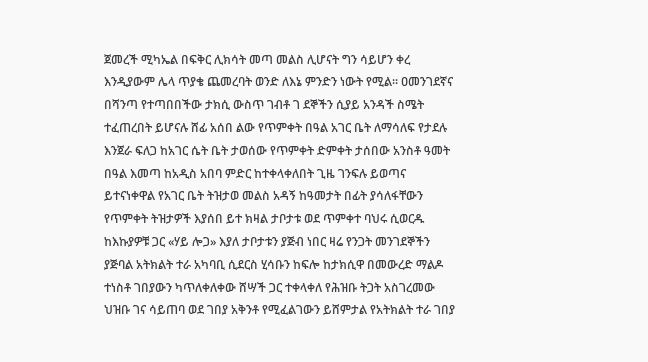ጀመረች ሚካኤል በፍቅር ሊክሳት መጣ መልስ ሊሆናት ግን ሳይሆን ቀረ እንዲያውም ሌላ ጥያቄ ጨመረባት ወንድ ለእኔ ምንድን ነውት የሚል። ዐመንገደኛና በሻንጣ የተጣበበችው ታክሲ ውስጥ ገብቶ ገ ደኞችን ሲያይ አንዳች ስሜት ተፈጠረበት ይሆናሉ ሸፊ አሰበ ልው የጥምቀት በዓል አገር ቤት ለማሳለፍ የታደሉ እንጀራ ፍለጋ ከአገር ሴት ቤት ታወሰው የጥምቀት ድምቀት ታሰበው አንስቶ ዓመት በዓል እመጣ ከአዲስ አበባ ምድር ከተቀላቀለበት ጊዜ ገንፍሉ ይወጣና ይተናነቀዋል የአገር ቤት ትዝታወ መልስ አዳኝ ከዓመታት በፊት ያሳለፋቸውን የጥምቀት ትዝታዎች እያሰበ ይተ ክዛል ታቦታቱ ወደ ጥምቀተ ባህሩ ሲወርዱ ከእኩያዎቹ ጋር «ሃይ ሎጋ» እያለ ታቦታቱን ያጅብ ነበር ዛሬ የንጋት መንገደኞችን ያጅባል አትክልት ተራ አካባቢ ሲደርስ ሂሳቡን ከፍሎ ከታክሲዋ በመውረድ ማልዶ ተነስቶ ገበያውን ካጥለቀለቀው ሸሣች ጋር ተቀላቀለ የሕዝቡ ትጋት አስገረመው ህዝቡ ገና ሳይጠባ ወደ ገበያ አቅንቶ የሚፈልገውን ይሸምታል የአትክልት ተራ ገበያ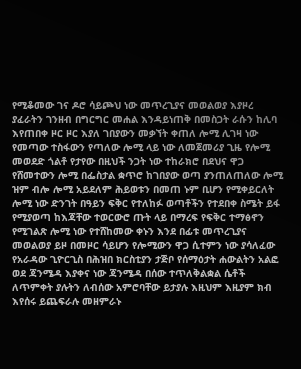የሚቆመው ገና ዶሮ ሳይጮህ ነው መጥረጊያና መወልወያ እያዞረ ያፈራትን ገንዘብ በግርግር መሐል እንዳይነጠቅ በመስጋት ራሱን ከሊባ እየጠበቀ ዞር ዞር እያለ ገበያውን መቃኘት ቀጠለ ሎሚ ሊገዛ ነው የመጣው ተስፋውን የጣለው ሎሚ ላይ ነው ለመጀመሪያ ጊዜ የሎሚ መወደድ ጎልቶ የታየው በዚህች ንጋት ነው ተከራክሮ በደህና ዋጋ የሸመተውን ሎሚ በፌስታል ቋጥሮ ከገበያው ወጣ ያንጠለጠለው ሎሚ ዝም ብሎ ሎሚ አይደለም ሕይወቱን በመጠ ኑም ቢሆን የሚቀይርለት ሎሚ ነው ድንገት በዓይን ፍቅር የተለከፉ ወጣቶችን የተደበቀ ስሜት ይፋ የሚያወጣ ከእጃቸው ተወርውሮ ጡት ላይ በማረፍ የፍቅር ተማፅኖን የሚገልጽ ሎሚ ነው የተሸከመው ቀኑን እንደ በፊቱ መጥረጊያና መወልወያ ይዞ በመዞር ሳይሆን የሎሚውን ዋጋ ሲተምን ነው ያሳለፈው የአራዳው ጊዮርጊስ በሕዝበ ክርስቲያን ታጅቦ የሰማዕታት ሐውልትን አልፎ ወደ ጃንሜዳ እያቀና ነው ጃንሜዳ በሰው ተጥለቅልቋል ሴቶች ለጥምቀት ያሉትን ለብሰው አምሮባቸው ይታያሉ እዚህም እዚያም ክብ እየሰሩ ይጨፍራሉ መዘምራኑ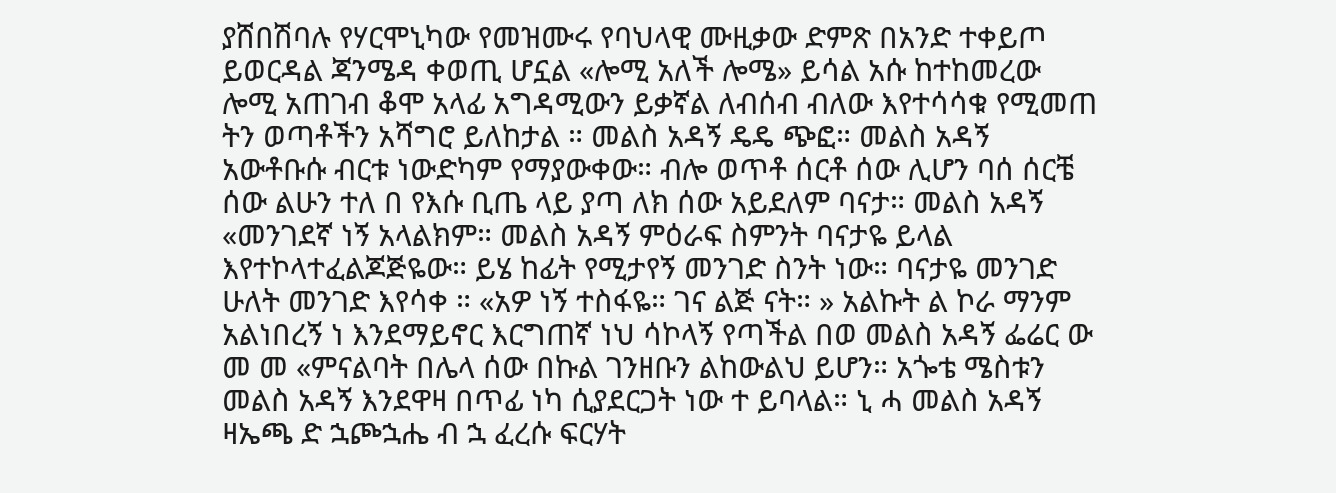ያሸበሽባሉ የሃርሞኒካው የመዝሙሩ የባህላዊ ሙዚቃው ድምጽ በአንድ ተቀይጦ ይወርዳል ጃንሜዳ ቀወጢ ሆኗል «ሎሚ አለች ሎሜ» ይሳል አሱ ከተከመረው ሎሚ አጠገብ ቆሞ አላፊ አግዳሚውን ይቃኛል ለብሰብ ብለው እየተሳሳቁ የሚመጠ ትን ወጣቶችን አሻግሮ ይለከታል ። መልስ አዳኝ ዴዴ ጭፎ። መልስ አዳኝ አውቶቡሱ ብርቱ ነውድካም የማያውቀው። ብሎ ወጥቶ ሰርቶ ሰው ሊሆን ባሰ ሰርቼ ሰው ልሁን ተለ በ የእሱ ቢጤ ላይ ያጣ ለክ ሰው አይደለም ባናታ። መልስ አዳኝ «መንገደኛ ነኝ አላልክም። መልስ አዳኝ ምዕራፍ ስምንት ባናታዬ ይላል እየተኮላተፈልጆጅዬው። ይሄ ከፊት የሚታየኝ መንገድ ስንት ነው። ባናታዬ መንገድ ሁለት መንገድ እየሳቀ ። «አዎ ነኝ ተስፋዬ። ገና ልጅ ናት። » አልኩት ል ኮራ ማንም አልነበረኝ ነ እንደማይኖር እርግጠኛ ነህ ሳኮላኝ የጣችል በወ መልስ አዳኝ ፌሬር ው መ መ «ምናልባት በሌላ ሰው በኩል ገንዘቡን ልከውልህ ይሆን። አጐቴ ሜስቱን መልስ አዳኝ እንደዋዛ በጥፊ ነካ ሲያደርጋት ነው ተ ይባላል። ኒ ሓ መልስ አዳኝ ዛኤጫ ድ ኋጮኋሔ ብ ኋ ፈረሱ ፍርሃት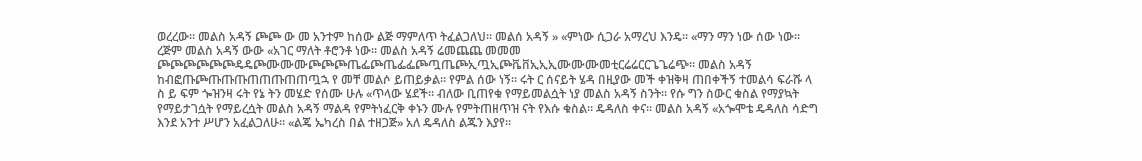ወረረው። መልስ አዳኝ ጮጮ ው መ አንተም ከሰው ልጅ ማምለጥ ትፈልጋለህ። መልሰ አዳኝ » «ምነው ሲጋራ አማረህ እንዴ። «ማን ማን ነው ሰው ነው። ረጅም መልስ አዳኝ ውው «አገር ማለት ቶሮንቶ ነው። መልስ አዳኝ ሬመጨጨ መመመ ጮጮጮጮጮጮዴዴጮሙሙሙጮጮጮጤፌጮጤፌፌጮጧጤጮኢጧኢጮቬቨኢኢኢሙሙሙመቲርሬሬርርጌጌሬጭ። መልስ አዳኝ ከብፎጡጮጡጡጡጠጠጡጠጠጧኋ የ መቸ መልሶ ይጠይቃል። የምል ሰው ነኝ። ሩት ር ሰናይት ሄዳ በዚያው መች ቀዝቅዛ ጠበቀችኝ ተመልሳ ፍራሹ ላ ስ ይ ፍም ጐዝንዛ ሩት የኔ ትን መሄድ የሰሙ ሁሉ «ጥላው ሄደች። ብለው ቢጠየቁ የማይመልሷት ነያ መልስ አዳኝ ስንት። የሱ ግን ስውር ቁስል የማያኳት የማይታገሷት የማይረሷት መልስ አዳኝ ማልዳ የምትነፈርቅ ቀኑን ሙሉ የምትጠዘጥዝ ናት የእሱ ቁስል። ዴዳለስ ቀና። መልስ አዳኝ «አጐሞቴ ዴዳለስ ሳድግ እንደ አንተ ሥሆን አፈልጋለሁ። «ልጄ ኤካረስ በል ተዘጋጅ» አለ ዴዳለስ ልጁን እያየ።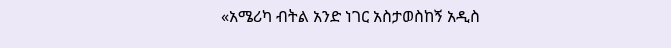«አሜሪካ ብትል አንድ ነገር አስታወስከኝ አዲስ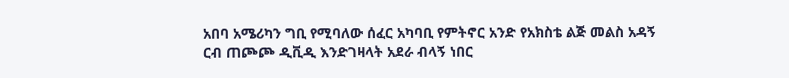አበባ አሜሪካን ግቢ የሚባለው ሰፈር አካባቢ የምትኖር አንድ የአክስቴ ልጅ መልስ አዳኝ ርብ ጠጮጮ ዲቪዲ እንድገዛላት አደራ ብላኝ ነበር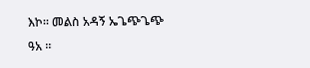እኮ። መልስ አዳኝ ኤጌጭጌጭ ዓአ ።